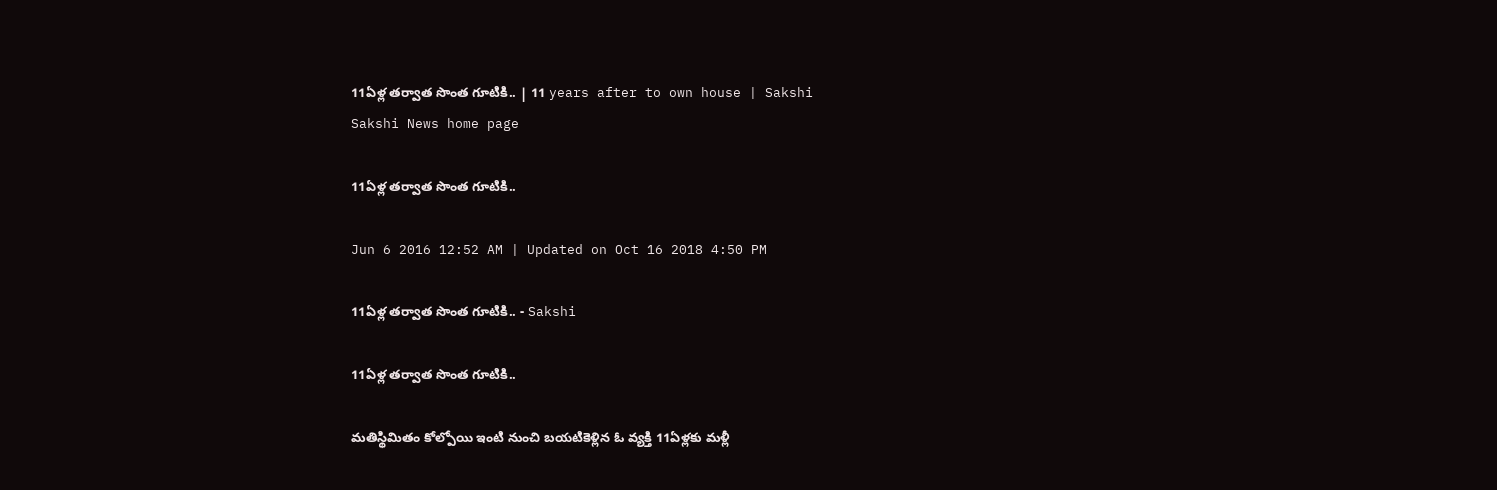11ఏళ్ల తర్వాత సొంత గూటికి.. | 11 years after to own house | Sakshi
Sakshi News home page

11ఏళ్ల తర్వాత సొంత గూటికి..

Jun 6 2016 12:52 AM | Updated on Oct 16 2018 4:50 PM

11ఏళ్ల తర్వాత సొంత గూటికి.. - Sakshi

11ఏళ్ల తర్వాత సొంత గూటికి..

మతిస్థిమితం కోల్పోయి ఇంటి నుంచి బయటికెళ్లిన ఓ వ్యక్తి 11ఏళ్లకు మళ్లీ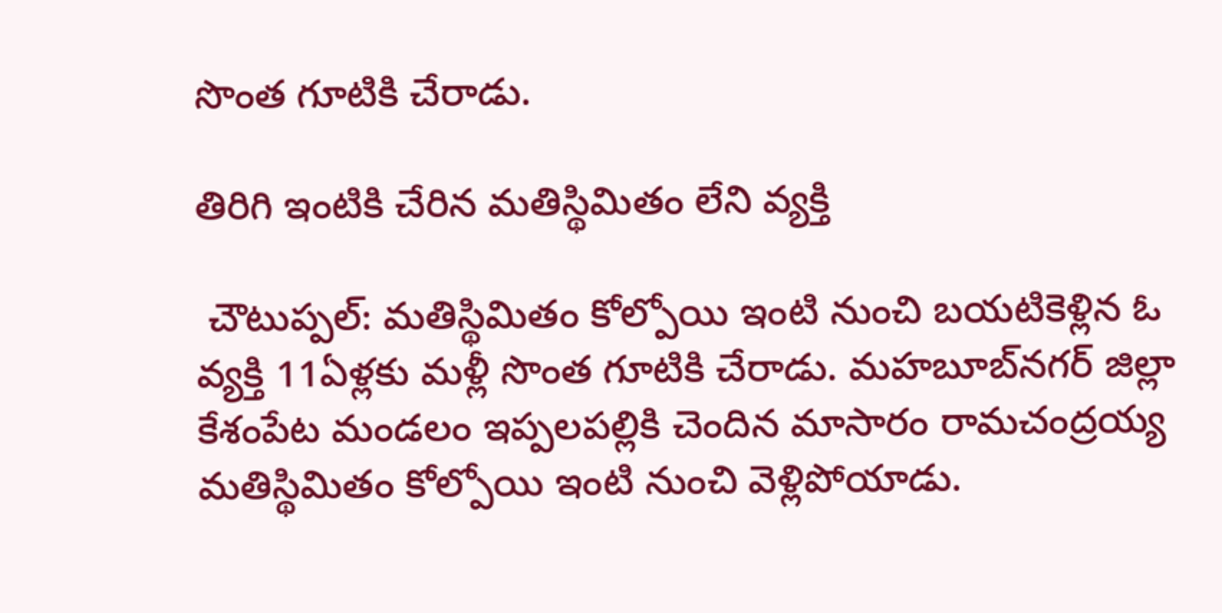సొంత గూటికి చేరాడు.

తిరిగి ఇంటికి చేరిన మతిస్థిమితం లేని వ్యక్తి

 చౌటుప్పల్: మతిస్థిమితం కోల్పోయి ఇంటి నుంచి బయటికెళ్లిన ఓ వ్యక్తి 11ఏళ్లకు మళ్లీ సొంత గూటికి చేరాడు. మహబూబ్‌నగర్ జిల్లా కేశంపేట మండలం ఇప్పలపల్లికి చెందిన మాసారం రామచంద్రయ్య మతిస్థిమితం కోల్పోయి ఇంటి నుంచి వెళ్లిపోయాడు.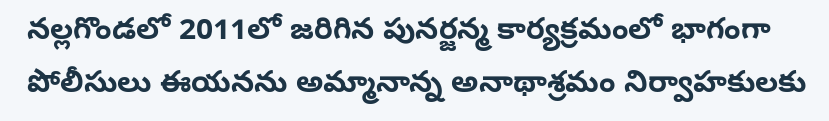నల్లగొండలో 2011లో జరిగిన పునర్జన్మ కార్యక్రమంలో భాగంగా పోలీసులు ఈయనను అమ్మానాన్న అనాథాశ్రమం నిర్వాహకులకు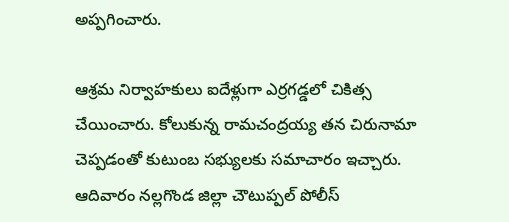అప్పగించారు.

ఆశ్రమ నిర్వాహకులు ఐదేళ్లుగా ఎర్రగడ్డలో చికిత్స చేయించారు. కోలుకున్న రామచంద్రయ్య తన చిరునామా చెప్పడంతో కుటుంబ సభ్యులకు సమాచారం ఇచ్చారు. ఆదివారం నల్లగొండ జిల్లా చౌటుప్పల్ పోలీస్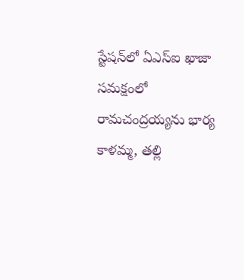స్టేషన్‌లో ఏఎస్‌ఐ ఖాజా సమక్షంలో రామచంద్రయ్యను భార్య కాళమ్మ, తల్లి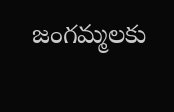జంగమ్మలకు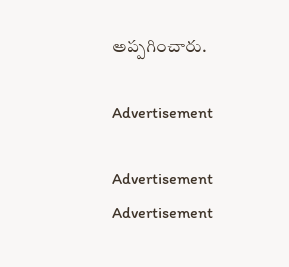అప్పగించారు.

Advertisement

Advertisement
Advertisement